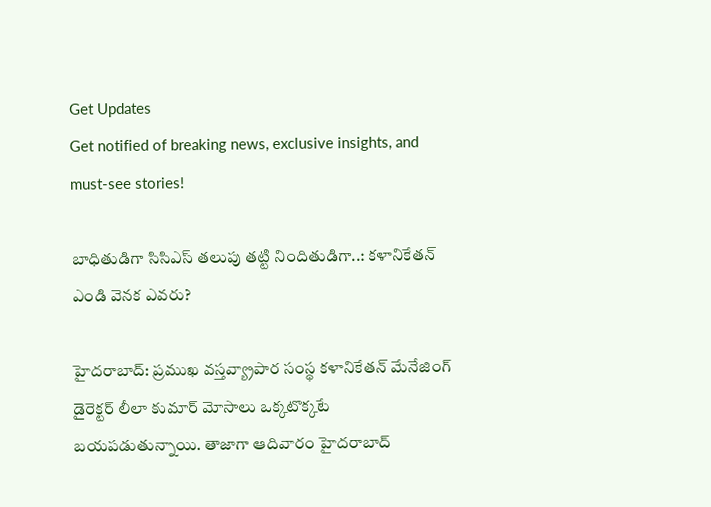Get Updates
Get notified of breaking news, exclusive insights, and must-see stories!

బాధితుడిగా సిసిఎస్ తలుపు తట్టి నిందితుడిగా..: కళానికేతన్ ఎండి వెనక ఎవరు?

హైదరాబాద్: ప్రముఖ వస్తవ్య్రాపార సంస్థ కళానికేతన్ మేనేజింగ్ డైరెక్టర్ లీలా కుమార్ మోసాలు ఒక్కటొక్కటే బయపడుతున్నాయి. తాజాగా ఆదివారం హైదరాబాద్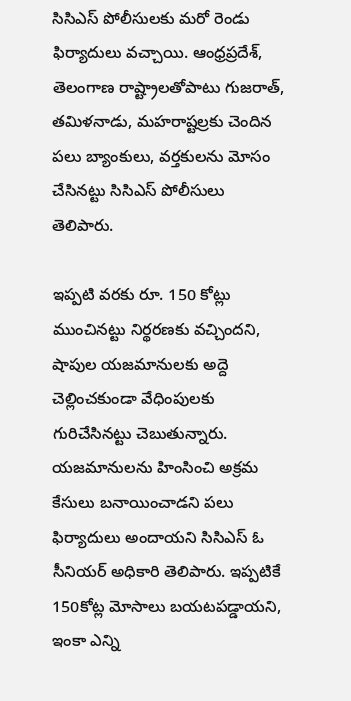సిసిఎస్ పోలీసులకు మరో రెండు ఫిర్యాదులు వచ్చాయి. ఆంధ్రప్రదేశ్, తెలంగాణ రాష్ట్రాలతోపాటు గుజరాత్, తమిళనాడు, మహరాష్టల్రకు చెందిన పలు బ్యాంకులు, వర్తకులను మోసం చేసినట్టు సిసిఎస్ పోలీసులు తెలిపారు.

ఇప్పటి వరకు రూ. 150 కోట్లు ముంచినట్టు నిర్థరణకు వచ్చిందని, షాపుల యజమానులకు అద్దె చెల్లించకుండా వేధింపులకు గురిచేసినట్టు చెబుతున్నారు. యజమానులను హింసించి అక్రమ కేసులు బనాయించాడని పలు ఫిర్యాదులు అందాయని సిసిఎస్ ఓ సీనియర్ అధికారి తెలిపారు. ఇప్పటికే 150కోట్ల మోసాలు బయటపడ్డాయని, ఇంకా ఎన్ని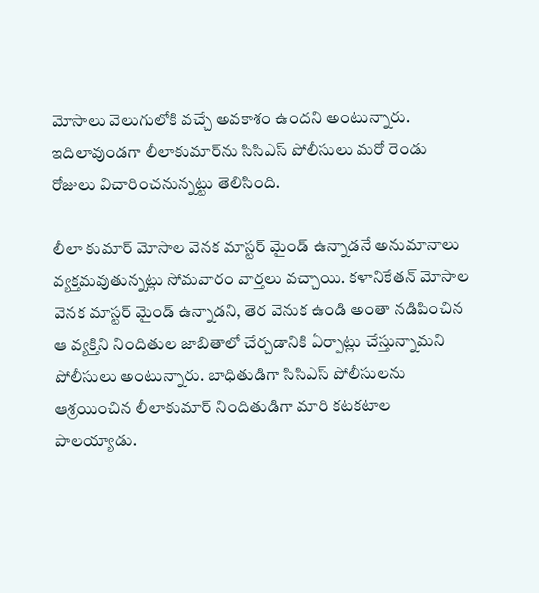మోసాలు వెలుగులోకి వచ్చే అవకాశం ఉందని అంటున్నారు. ఇదిలావుండగా లీలాకుమార్‌ను సిసిఎస్ పోలీసులు మరో రెండు రోజులు విచారించనున్నట్టు తెలిసింది.

లీలా కుమార్ మోసాల వెనక మాస్టర్ మైండ్ ఉన్నాడనే అనుమానాలు వ్యక్తమవుతున్నట్లు సోమవారం వార్తలు వచ్చాయి. కళానికేతన్ మోసాల వెనక మాస్టర్ మైండ్ ఉన్నాడని, తెర వెనుక ఉండి అంతా నడిపించిన ఆ వ్యక్తిని నిందితుల జాబితాలో చేర్చడానికి ఏర్పాట్లు చేస్తున్నామని పోలీసులు అంటున్నారు. బాధితుడిగా సిసిఎస్ పోలీసులను ఆశ్రయించిన లీలాకుమార్ నిందితుడిగా మారి కటకటాల పాలయ్యాడు.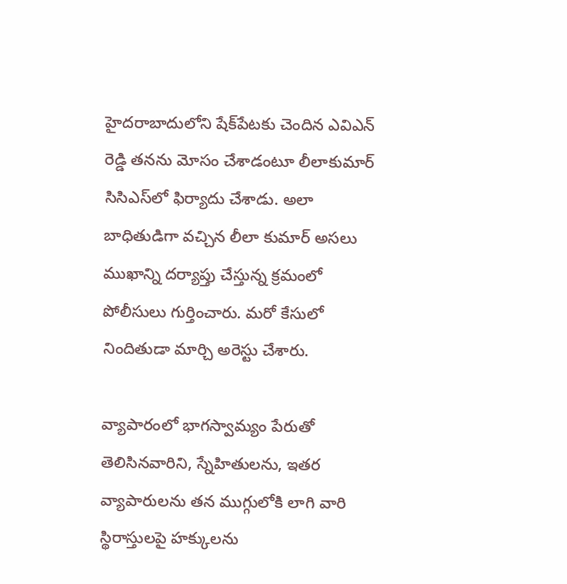హైదరాబాదులోని షేక్‌పేటకు చెందిన ఎవిఎన్ రెడ్డి తనను మోసం చేశాడంటూ లీలాకుమార్ సిసిఎస్‌లో ఫిర్యాదు చేశాడు. అలా బాధితుడిగా వచ్చిన లీలా కుమార్ అసలు ముఖాన్ని దర్యాప్తు చేస్తున్న క్రమంలో పోలీసులు గుర్తించారు. మరో కేసులో నిందితుడా మార్చి అరెస్టు చేశారు.

వ్యాపారంలో భాగస్వామ్యం పేరుతో తెలిసినవారిని, స్నేహితులను, ఇతర వ్యాపారులను తన ముగ్గులోకి లాగి వారి స్థిరాస్తులపై హక్కులను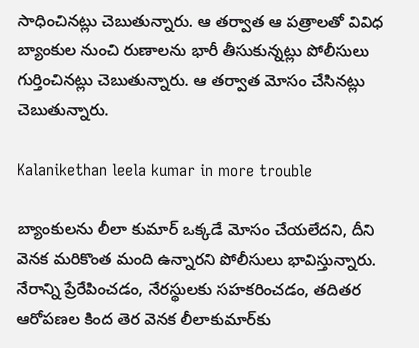సాధించినట్లు చెబుతున్నారు. ఆ తర్వాత ఆ పత్రాలతో వివిధ బ్యాంకుల నుంచి రుణాలను భారీ తీసుకున్నట్లు పోలీసులు గుర్తించినట్లు చెబుతున్నారు. ఆ తర్వాత మోసం చేసినట్లు చెబుతున్నారు.

Kalanikethan leela kumar in more trouble

బ్యాంకులను లీలా కుమార్ ఒక్కడే మోసం చేయలేదని, దీని వెనక మరికొంత మంది ఉన్నారని పోలీసులు భావిస్తున్నారు. నేరాన్ని ప్రేరేపించడం, నేరస్థులకు సహకరించడం, తదితర ఆరోపణల కింద తెర వెనక లీలాకుమార్‌కు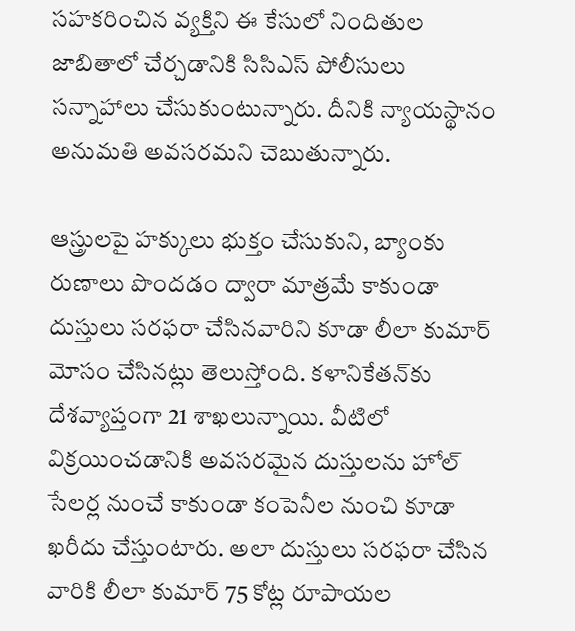సహకరించిన వ్యక్తిని ఈ కేసులో నిందితుల జాబితాలో చేర్చడానికి సిసిఎస్ పోలీసులు సన్నాహాలు చేసుకుంటున్నారు. దీనికి న్యాయస్థానం అనుమతి అవసరమని చెబుతున్నారు.

ఆస్త్రులపై హక్కులు భుక్తం చేసుకుని, బ్యాంకు రుణాలు పొందడం ద్వారా మాత్రమే కాకుండా దుస్తులు సరఫరా చేసినవారిని కూడా లీలా కుమార్ మోసం చేసినట్లు తెలుస్తోంది. కళానికేతన్‌కు దేశవ్యాప్తంగా 21 శాఖలున్నాయి. వీటిలో విక్రయించడానికి అవసరమైన దుస్తులను హోల్ సేలర్ల నుంచే కాకుండా కంపెనీల నుంచి కూడా ఖరీదు చేస్తుంటారు. అలా దుస్తులు సరఫరా చేసిన వారికి లీలా కుమార్ 75 కోట్ల రూపాయల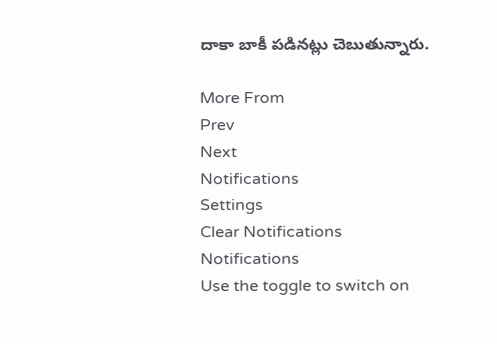దాకా బాకీ పడినట్లు చెబుతున్నారు.

More From
Prev
Next
Notifications
Settings
Clear Notifications
Notifications
Use the toggle to switch on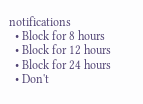notifications
  • Block for 8 hours
  • Block for 12 hours
  • Block for 24 hours
  • Don't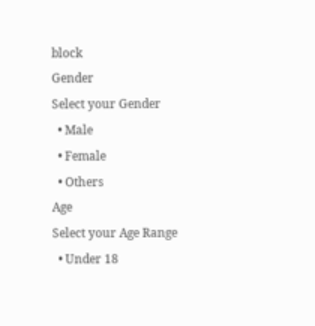block
Gender
Select your Gender
  • Male
  • Female
  • Others
Age
Select your Age Range
  • Under 18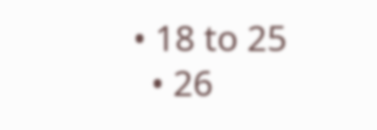• 18 to 25
  • 26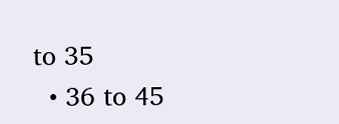to 35
  • 36 to 45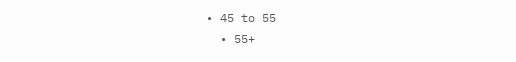• 45 to 55
  • 55+